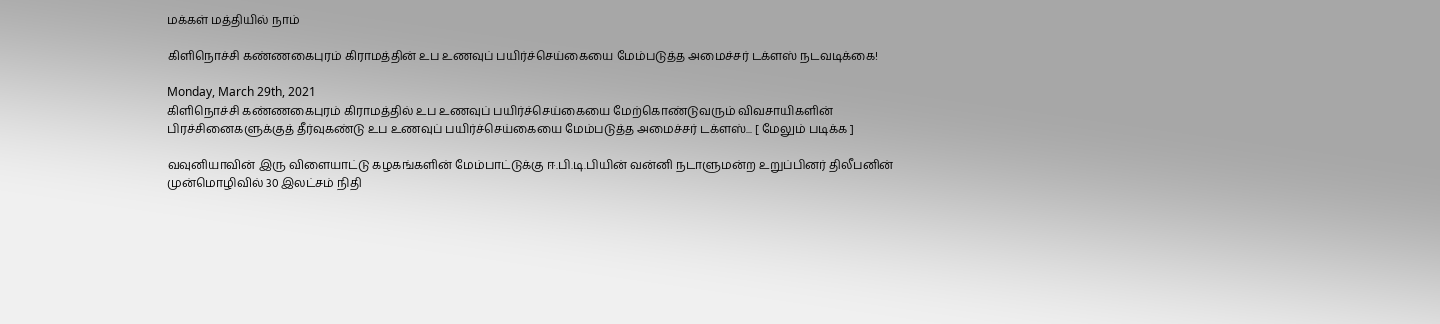மக்கள் மத்தியில் நாம்

கிளிநொச்சி கண்ணகைபுரம் கிராமத்தின் உப உணவுப் பயிர்ச்செய்கையை மேம்படுத்த அமைச்சர் டக்ளஸ் நடவடிக்கை!

Monday, March 29th, 2021
கிளிநொச்சி கண்ணகைபுரம் கிராமத்தில் உப உணவுப் பயிர்ச்செய்கையை மேற்கொண்டுவரும் விவசாயிகளின் பிரச்சினைகளுக்குத் தீர்வுகண்டு உப உணவுப் பயிர்ச்செய்கையை மேம்படுத்த அமைச்சர் டக்ளஸ்... [ மேலும் படிக்க ]

வவுனியாவின் இரு விளையாட்டு கழகங்களின் மேம்பாட்டுக்கு ஈ.பி.டி.பியின் வன்னி நடாளுமன்ற உறுப்பினர் திலீபனின் முன்மொழிவில் 30 இலட்சம் நிதி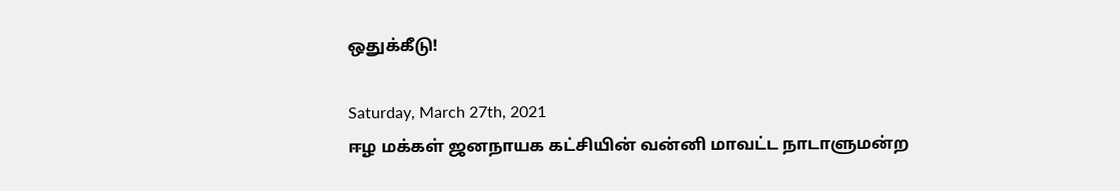ஒதுக்கீடு!

Saturday, March 27th, 2021
ஈழ மக்கள் ஜனநாயக கட்சியின் வன்னி மாவட்ட நாடாளுமன்ற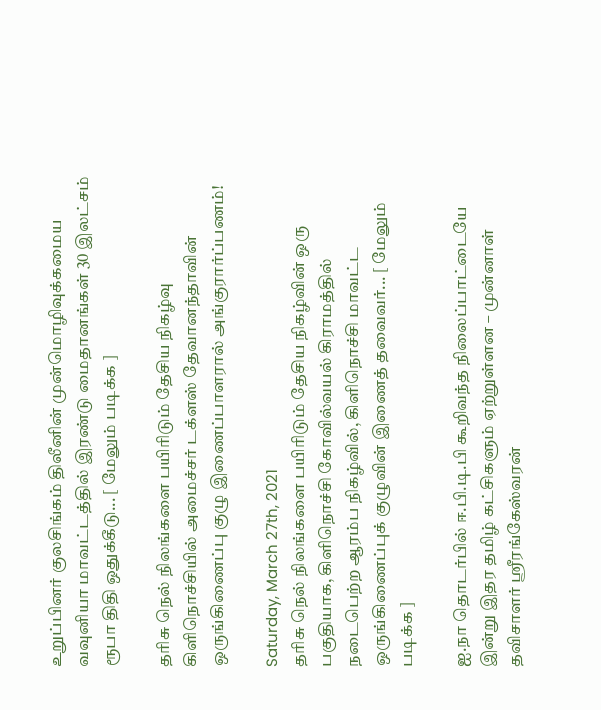உறுப்பினர் குலசிங்கம் திலீனின் முன்மொழிவுக்கமைய வவுனியா மாவட்டத்தில் இரண்டு மைதானங்கள் 30 இலட்சம் ரூபா திதி ஒதுக்கீடு... [ மேலும் படிக்க ]

தரிசு நெல் நிலங்களை பயிரிடும் தேசிய நிகழ்வு கிளிநொச்சியில் அமைச்சர் டக்ளஸ் தேவானந்தாவின் ஒருங்கிணைப்பு குழு இணைப்பாளரால் அங்குரார்ப்பணம்!

Saturday, March 27th, 2021
தரிசு நெல் நிலங்களை பயிரிடும் தேசிய நிகழ்வின் ஒரு பகுதியாக, கிளிநொச்சி கோவில்வயல் கிராமத்தில் நடைபெற்ற ஆரம்ப நிகழ்வில், கிளிநொச்சி மாவட்ட ஒருங்கிணைப்புக் குழுவின் இணைத் தவைவர்... [ மேலும் படிக்க ]

ஐ.நா தொடர்பில் ஈ.பி.டி.பி கூறிவந்த நிலைப்பாட்டையே இன்று இதர தமிழ் கட்சிகளும் ஏற்றுள்ளன – முன்னாள் தவிசாளர் ஶ்ரீரங்கேஸ்வரன்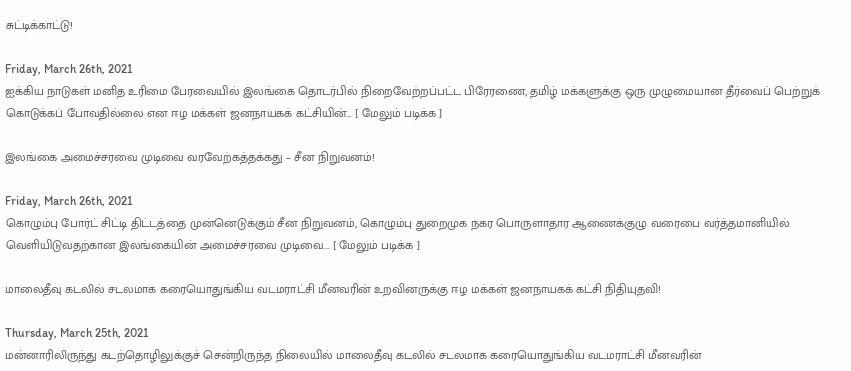சுட்டிக்காட்டு!

Friday, March 26th, 2021
ஐக்கிய நாடுகள் மனித உரிமை பேரவையில் இலங்கை தொடர்பில் நிறைவேற்றப்பட்ட பிரேரணை, தமிழ் மக்களுக்கு ஒரு முழுமையான தீர்வைப் பெற்றுக் கொடுக்கப் போவதில்லை என ஈழ மக்கள் ஜனநாயகக் கட்சியின்... [ மேலும் படிக்க ]

இலங்கை அமைச்சரவை முடிவை வரவேற்கத்தக்கது – சீன நிறுவனம்!

Friday, March 26th, 2021
கொழும்பு போர்ட் சிட்டி திட்டத்தை முன்னெடுக்கும் சீன நிறுவனம், கொழும்பு துறைமுக நகர பொருளாதார ஆணைக்குழு வரைபை வர்த்தமானியில் வெளியிடுவதற்கான இலங்கையின் அமைச்சரவை முடிவை... [ மேலும் படிக்க ]

மாலைதீவு கடலில் சடலமாக கரையொதுங்கிய வடமராட்சி மீனவரின் உறவினருக்கு ஈழ மக்கள் ஜனநாயகக் கட்சி நிதியுதவி!

Thursday, March 25th, 2021
மன்னாரிலிருந்து கடற்தொழிலுக்குச் சென்றிருந்த நிலையில் மாலைதீவு கடலில் சடலமாக கரையொதுங்கிய வடமராட்சி மீனவரின்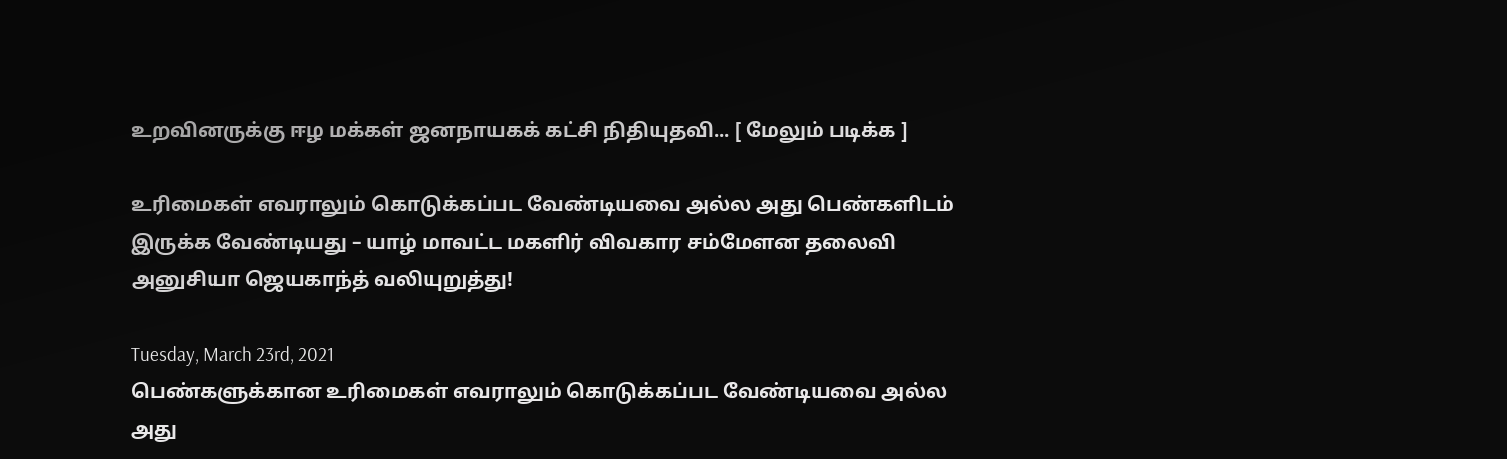உறவினருக்கு ஈழ மக்கள் ஜனநாயகக் கட்சி நிதியுதவி... [ மேலும் படிக்க ]

உரிமைகள் எவராலும் கொடுக்கப்பட வேண்டியவை அல்ல அது பெண்களிடம் இருக்க வேண்டியது – யாழ் மாவட்ட மகளிர் விவகார சம்மேளன தலைவி அனுசியா ஜெயகாந்த் வலியுறுத்து!

Tuesday, March 23rd, 2021
பெண்களுக்கான உரிமைகள் எவராலும் கொடுக்கப்பட வேண்டியவை அல்ல அது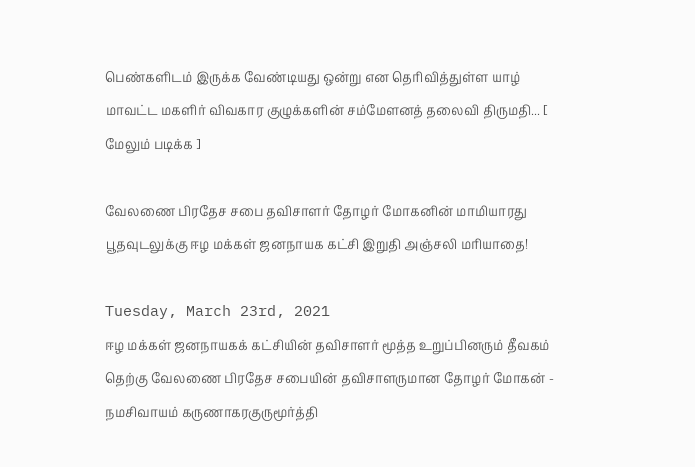பெண்களிடம் இருக்க வேண்டியது ஒன்று என தெரிவித்துள்ள யாழ் மாவட்ட மகளிர் விவகார குழுக்களின் சம்மேளனத் தலைவி திருமதி... [ மேலும் படிக்க ]

வேலணை பிரதேச சபை தவிசாளர் தோழர் மோகனின் மாமியாரது பூதவுடலுக்கு ஈழ மக்கள் ஜனநாயக கட்சி இறுதி அஞ்சலி மரியாதை!

Tuesday, March 23rd, 2021
ஈழ மக்கள் ஜனநாயகக் கட்சியின் தவிசாளர் மூத்த உறுப்பினரும் தீவகம் தெற்கு வேலணை பிரதேச சபையின் தவிசாளருமான தோழர் மோகன் - நமசிவாயம் கருணாகரகுருமூர்த்தி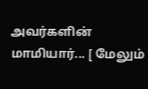அவர்களின் மாமியார்... [ மேலும்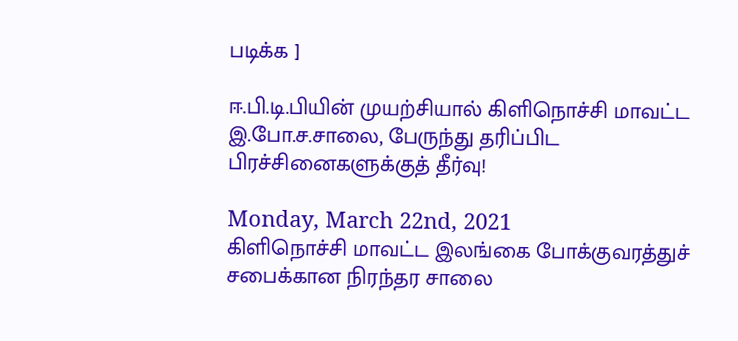படிக்க ]

ஈ.பி.டி.பியின் முயற்சியால் கிளிநொச்சி மாவட்ட இ.போ.ச.சாலை, பேருந்து தரிப்பிட பிரச்சினைகளுக்குத் தீர்வு!

Monday, March 22nd, 2021
கிளிநொச்சி மாவட்ட இலங்கை போக்குவரத்துச் சபைக்கான நிரந்தர சாலை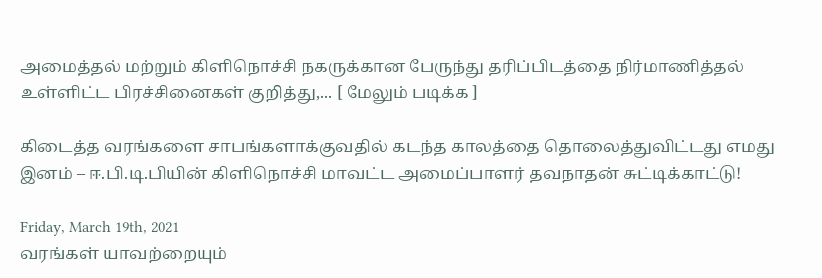அமைத்தல் மற்றும் கிளிநொச்சி நகருக்கான பேருந்து தரிப்பிடத்தை நிர்மாணித்தல் உள்ளிட்ட பிரச்சினைகள் குறித்து,... [ மேலும் படிக்க ]

கிடைத்த வரங்களை சாபங்களாக்குவதில் கடந்த காலத்தை தொலைத்துவிட்டது எமது இனம் – ஈ.பி.டி.பியின் கிளிநொச்சி மாவட்ட அமைப்பாளர் தவநாதன் சுட்டிக்காட்டு!

Friday, March 19th, 2021
வரங்கள் யாவற்றையும்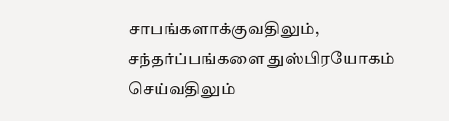சாபங்களாக்குவதிலும், சந்தர்ப்பங்களை துஸ்பிரயோகம் செய்வதிலும்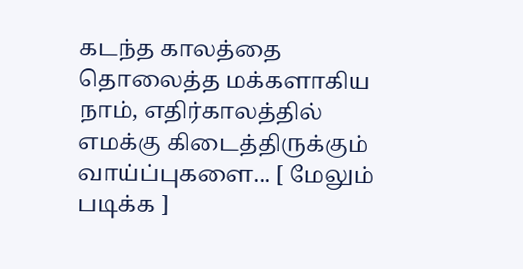கடந்த காலத்தை தொலைத்த மக்களாகிய நாம், எதிர்காலத்தில் எமக்கு கிடைத்திருக்கும் வாய்ப்புகளை... [ மேலும் படிக்க ]